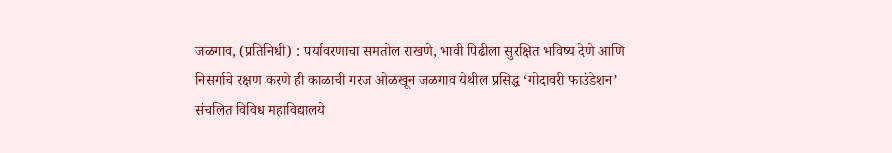जळगाव, (प्रतिनिधी) : पर्यावरणाचा समतोल राखणे, भावी पिढीला सुरक्षित भविष्य देणे आणि निसर्गाचे रक्षण करणे ही काळाची गरज ओळखून जळगाव येथील प्रसिद्ध ‘गोदावरी फाउंडेशन’ संचलित विविध महाविद्यालये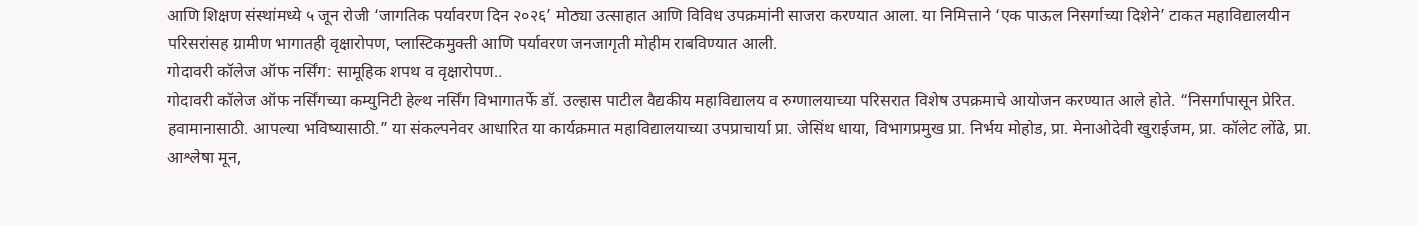आणि शिक्षण संस्थांमध्ये ५ जून रोजी ‘जागतिक पर्यावरण दिन २०२६’ मोठ्या उत्साहात आणि विविध उपक्रमांनी साजरा करण्यात आला. या निमित्ताने ‘एक पाऊल निसर्गाच्या दिशेने’ टाकत महाविद्यालयीन परिसरांसह ग्रामीण भागातही वृक्षारोपण, प्लास्टिकमुक्ती आणि पर्यावरण जनजागृती मोहीम राबविण्यात आली.
गोदावरी कॉलेज ऑफ नर्सिंग: सामूहिक शपथ व वृक्षारोपण..
गोदावरी कॉलेज ऑफ नर्सिंगच्या कम्युनिटी हेल्थ नर्सिंग विभागातर्फे डॉ. उल्हास पाटील वैद्यकीय महाविद्यालय व रुग्णालयाच्या परिसरात विशेष उपक्रमाचे आयोजन करण्यात आले होते. “निसर्गापासून प्रेरित. हवामानासाठी. आपल्या भविष्यासाठी.” या संकल्पनेवर आधारित या कार्यक्रमात महाविद्यालयाच्या उपप्राचार्या प्रा. जेसिंथ धाया, विभागप्रमुख प्रा. निर्भय मोहोड, प्रा. मेनाओदेवी खुराईजम, प्रा. कॉलेट लोंढे, प्रा. आश्लेषा मून,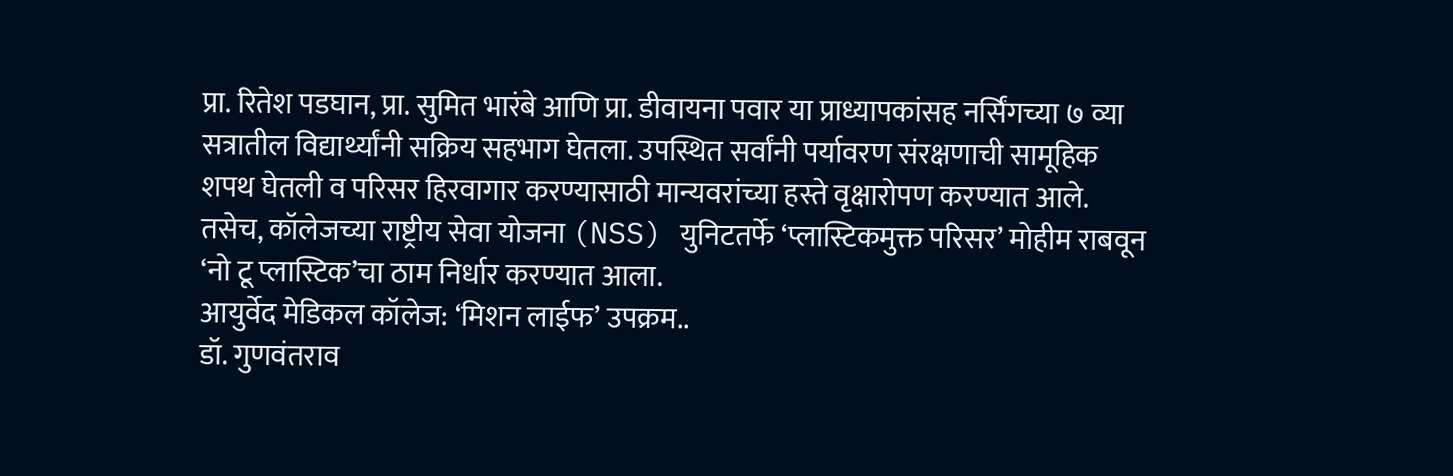प्रा. रितेश पडघान, प्रा. सुमित भारंबे आणि प्रा. डीवायना पवार या प्राध्यापकांसह नर्सिंगच्या ७ व्या सत्रातील विद्यार्थ्यांनी सक्रिय सहभाग घेतला. उपस्थित सर्वांनी पर्यावरण संरक्षणाची सामूहिक शपथ घेतली व परिसर हिरवागार करण्यासाठी मान्यवरांच्या हस्ते वृक्षारोपण करण्यात आले. तसेच, कॉलेजच्या राष्ट्रीय सेवा योजना (NSS) युनिटतर्फे ‘प्लास्टिकमुक्त परिसर’ मोहीम राबवून ‘नो टू प्लास्टिक’चा ठाम निर्धार करण्यात आला.
आयुर्वेद मेडिकल कॉलेज: ‘मिशन लाईफ’ उपक्रम..
डॉ. गुणवंतराव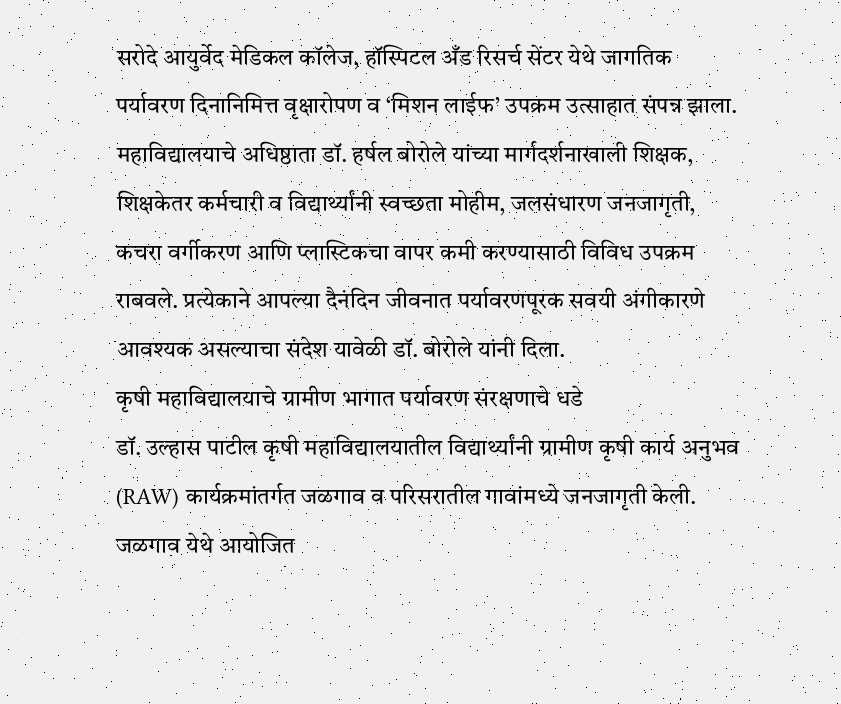सरोदे आयुर्वेद मेडिकल कॉलेज, हॉस्पिटल अँड रिसर्च सेंटर येथे जागतिक पर्यावरण दिनानिमित्त वृक्षारोपण व ‘मिशन लाईफ’ उपक्रम उत्साहात संपन्न झाला. महाविद्यालयाचे अधिष्ठाता डॉ. हर्षल बोरोले यांच्या मार्गदर्शनाखाली शिक्षक, शिक्षकेतर कर्मचारी व विद्यार्थ्यांनी स्वच्छता मोहीम, जलसंधारण जनजागृती, कचरा वर्गीकरण आणि प्लास्टिकचा वापर कमी करण्यासाठी विविध उपक्रम राबवले. प्रत्येकाने आपल्या दैनंदिन जीवनात पर्यावरणपूरक सवयी अंगीकारणे आवश्यक असल्याचा संदेश यावेळी डॉ. बोरोले यांनी दिला.
कृषी महाविद्यालयाचे ग्रामीण भागात पर्यावरण संरक्षणाचे धडे
डॉ. उल्हास पाटील कृषी महाविद्यालयातील विद्यार्थ्यांनी ग्रामीण कृषी कार्य अनुभव (RAW) कार्यक्रमांतर्गत जळगाव व परिसरातील गावांमध्ये जनजागृती केली. जळगाव येथे आयोजित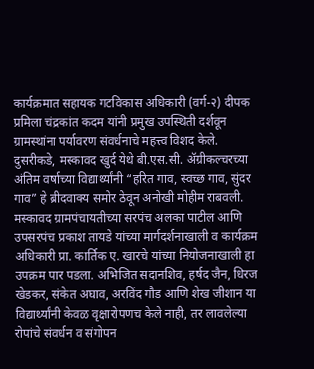कार्यक्रमात सहायक गटविकास अधिकारी (वर्ग-२) दीपक प्रमिला चंद्रकांत कदम यांनी प्रमुख उपस्थिती दर्शवून ग्रामस्थांना पर्यावरण संवर्धनाचे महत्त्व विशद केले.
दुसरीकडे, मस्कावद खुर्द येथे बी.एस.सी. ॲग्रीकल्चरच्या अंतिम वर्षाच्या विद्यार्थ्यांनी “हरित गाव, स्वच्छ गाव, सुंदर गाव” हे ब्रीदवाक्य समोर ठेवून अनोखी मोहीम राबवली. मस्कावद ग्रामपंचायतीच्या सरपंच अलका पाटील आणि उपसरपंच प्रकाश तायडे यांच्या मार्गदर्शनाखाली व कार्यक्रम अधिकारी प्रा. कार्तिक ए. खारचे यांच्या नियोजनाखाली हा उपक्रम पार पडला. अभिजित सदानशिव, हर्षद जैन, धिरज खेडकर, संकेत अघाव, अरविंद गौड आणि शेख जीशान या विद्यार्थ्यांनी केवळ वृक्षारोपणच केले नाही, तर लावलेल्या रोपांचे संवर्धन व संगोपन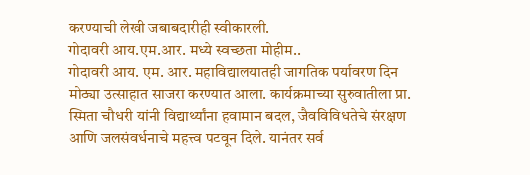करण्याची लेखी जबाबदारीही स्वीकारली.
गोदावरी आय.एम.आर. मध्ये स्वच्छता मोहीम..
गोदावरी आय. एम. आर. महाविद्यालयातही जागतिक पर्यावरण दिन मोठ्या उत्साहात साजरा करण्यात आला. कार्यक्रमाच्या सुरुवातीला प्रा. स्मिता चौधरी यांनी विद्यार्थ्यांना हवामान बदल, जैवविविधतेचे संरक्षण आणि जलसंवर्धनाचे महत्त्व पटवून दिले. यानंतर सर्व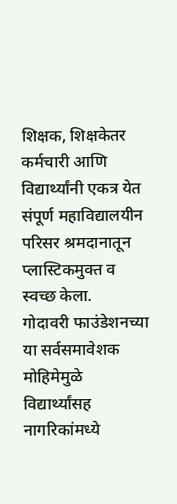शिक्षक, शिक्षकेतर कर्मचारी आणि विद्यार्थ्यांनी एकत्र येत संपूर्ण महाविद्यालयीन परिसर श्रमदानातून प्लास्टिकमुक्त व स्वच्छ केला.
गोदावरी फाउंडेशनच्या या सर्वसमावेशक मोहिमेमुळे विद्यार्थ्यांसह नागरिकांमध्ये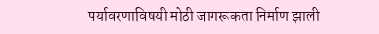पर्यावरणाविषयी मोठी जागरूकता निर्माण झाली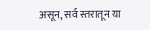असून, सर्व स्तरातून या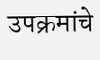उपक्रमांचे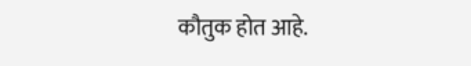कौतुक होत आहे.